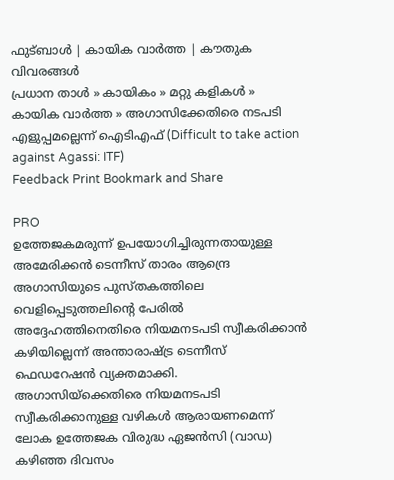ഫുട്ബാള്‍ | കായിക വാര്‍ത്ത | കൗതുക വിവരങ്ങള്‍
പ്രധാന താള്‍ » കായികം » മറ്റു കളികള്‍ » കായിക വാര്‍ത്ത » അഗാസിക്കേതിരെ നടപടി എളുപ്പമല്ലെന്ന് ഐടി‌എഫ് (Difficult to take action against Agassi: ITF)
Feedback Print Bookmark and Share

PRO
ഉത്തേജകമരുന്ന് ഉപയോഗിച്ചിരുന്നതായുള്ള അമേരിക്കന്‍ ടെന്നീസ് താരം ആന്ദ്രെ അഗാസിയുടെ പുസ്തകത്തിലെ വെളിപ്പെടുത്തലിന്‍റെ പേരില്‍ അദ്ദേഹത്തിനെതിരെ നിയമനടപടി സ്വീകരിക്കാന്‍ കഴിയില്ലെന്ന് അന്താരാഷ്ട്ര ടെന്നീസ് ഫെഡറേഷന്‍ വ്യക്തമാക്കി. അഗാസിയ്ക്കെതിരെ നിയമനടപടി സ്വീകരിക്കാനുള്ള വഴികള്‍ ആരായണമെന്ന് ലോക ഉത്തേജക വിരുദ്ധ ഏജന്‍സി (വാഡ) കഴിഞ്ഞ ദിവസം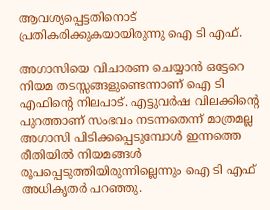ആവശ്യപ്പെട്ടതിനൊട് പ്രതികരിക്കുകയായിരുന്നു ഐ ടി എഫ്.

അഗാസിയെ വിചാരണ ചെയ്യാന്‍ ഒട്ടേറെ നിയമ തടസ്സങ്ങളുണ്ടെന്നാണ് ഐ ടി എഫിന്‍റെ നിലപാട്. എട്ടുവര്‍ഷ വിലക്കിന്‍റെ പുറത്താണ് സംഭവം നടന്നതെന്ന് മാത്രമല്ല അഗാസി പിടിക്കപ്പെടുമ്പോള്‍ ഇന്നത്തെ രീതിയില്‍ നിയമങ്ങള്‍ രൂപപ്പെടുത്തിയിരുന്നില്ലെന്നും ഐ ടി എഫ് അധികൃതര്‍ പറഞ്ഞു.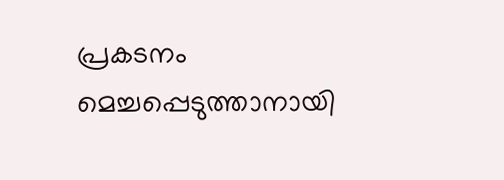പ്രകടനം മെച്ചപ്പെടുത്താനായി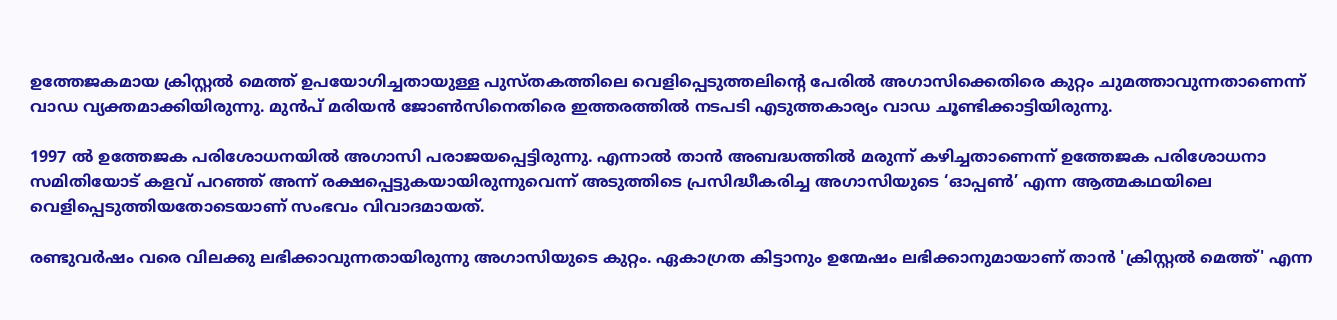ഉത്തേജകമായ ക്രിസ്റ്റല്‍ മെത്ത് ഉപയോഗിച്ചതായുള്ള പുസ്തകത്തിലെ വെളിപ്പെടുത്തലിന്‍റെ പേരില്‍ അഗാസിക്കെതിരെ കുറ്റം ചുമത്താവുന്നതാണെന്ന് വാഡ വ്യക്തമാക്കിയിരുന്നു. മുന്‍പ് മരിയന്‍ ജോണ്‍സിനെതിരെ ഇത്തരത്തില്‍ നടപടി എടുത്തകാര്യം വാഡ ചൂണ്ടിക്കാട്ടിയിരുന്നു.

1997 ല്‍ ഉത്തേജക പരിശോധനയില്‍ അഗാസി പരാജയപ്പെട്ടിരുന്നു. എന്നാല്‍ താന്‍ അബദ്ധത്തില്‍ മരുന്ന് കഴിച്ചതാണെന്ന് ഉത്തേജക പരിശോധനാ സമിതിയോട് കളവ് പറഞ്ഞ് അന്ന് രക്ഷപ്പെട്ടുകയായിരുന്നുവെന്ന് അടുത്തിടെ പ്രസിദ്ധീകരിച്ച അഗാസിയുടെ ‘ഓപ്പണ്‍’ എന്ന ആത്മകഥയിലെ വെളിപ്പെടുത്തിയതോടെയാണ് സംഭവം വിവാദമായത്.

രണ്ടുവര്‍ഷം വരെ വിലക്കു ലഭിക്കാവുന്നതായിരുന്നു അഗാസിയുടെ കുറ്റം. ഏകാഗ്രത കിട്ടാനും ഉന്മേഷം ലഭിക്കാനുമായാണ് താന്‍ 'ക്രിസ്റ്റല്‍ മെത്ത്' എന്ന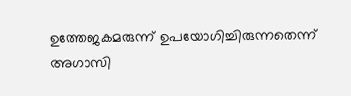ഉത്തേജകമരുന്ന് ഉപയോഗിച്ചിരുന്നതെന്ന് അഗാസി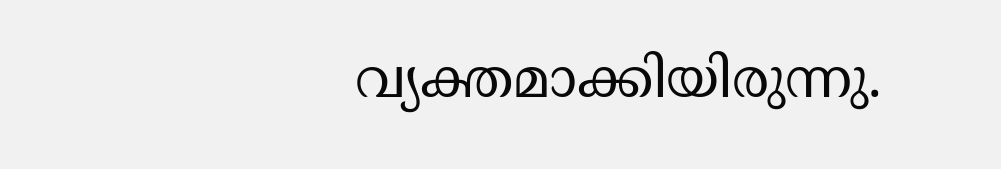വ്യക്തമാക്കിയിരുന്നു.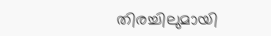തിരച്ചിലുമായി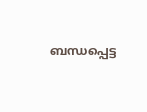ബന്ധപ്പെട്ട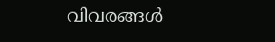വിവരങ്ങള്‍